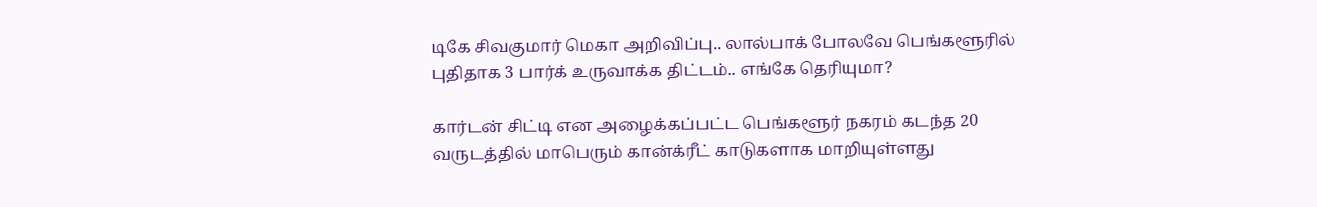டிகே சிவகுமார் மெகா அறிவிப்பு.. லால்பாக் போலவே பெங்களூரில் புதிதாக 3 பார்க் உருவாக்க திட்டம்.. எங்கே தெரியுமா?

கார்டன் சிட்டி என அழைக்கப்பட்ட பெங்களூர் நகரம் கடந்த 20 வருடத்தில் மாபெரும் கான்க்ரீட் காடுகளாக மாறியுள்ளது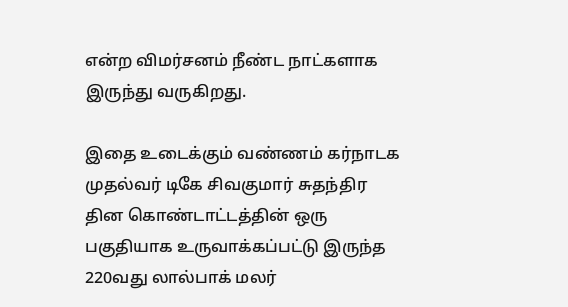என்ற விமர்சனம் நீண்ட நாட்களாக இருந்து வருகிறது.

இதை உடைக்கும் வண்ணம் கர்நாடக முதல்வர் டிகே சிவகுமார் சுதந்திர தின கொண்டாட்டத்தின் ஒரு பகுதியாக உருவாக்கப்பட்டு இருந்த 220வது லால்பாக் மலர்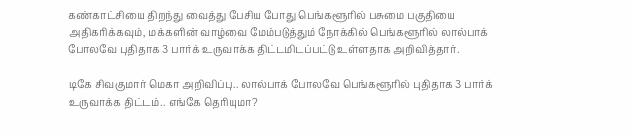கண்காட்சியை திறந்து வைத்து பேசிய போது பெங்களூரில் பசுமை பகுதியை அதிகரிக்கவும், மக்களின் வாழ்வை மேம்படுத்தும் நோக்கில் பெங்களூரில் லால்பாக் போலவே புதிதாக 3 பார்க் உருவாக்க திட்டமிடப்பட்டு உள்ளதாக அறிவித்தார்.

டிகே சிவகுமார் மெகா அறிவிப்பு.. லால்பாக் போலவே பெங்களூரில் புதிதாக 3 பார்க் உருவாக்க திட்டம்.. எங்கே தெரியுமா?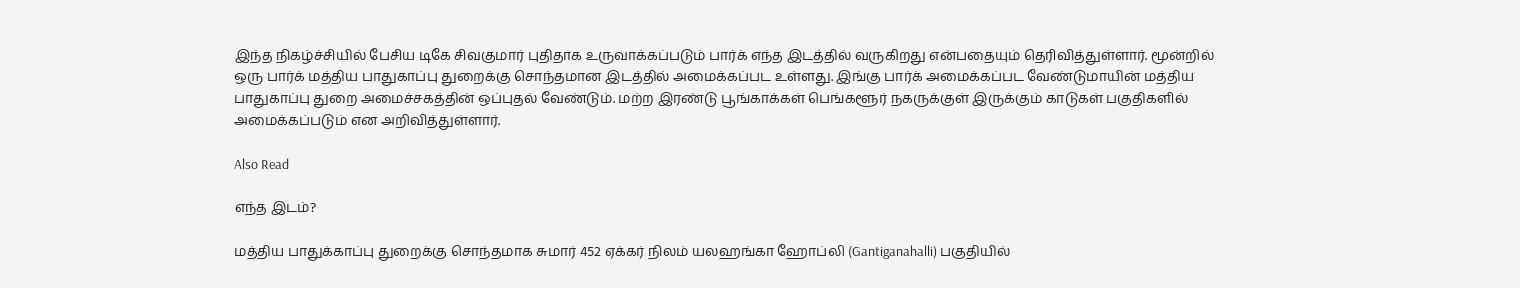இந்த நிகழ்ச்சியில் பேசிய டிகே சிவகுமார் புதிதாக உருவாக்கப்படும் பார்க் எந்த இடத்தில் வருகிறது என்பதையும் தெரிவித்துள்ளார். மூன்றில் ஒரு பார்க் மத்திய பாதுகாப்பு துறைக்கு சொந்தமான இடத்தில் அமைக்கப்பட உள்ளது. இங்கு பார்க் அமைக்கப்பட வேண்டுமாயின் மத்திய பாதுகாப்பு துறை அமைச்சகத்தின் ஒப்புதல் வேண்டும். மற்ற இரண்டு பூங்காக்கள் பெங்களூர் நகருக்குள் இருக்கும் காடுகள் பகுதிகளில் அமைக்கப்படும் என அறிவித்துள்ளார்.

Also Read

எந்த இடம்?

மத்திய பாதுக்காப்பு துறைக்கு சொந்தமாக சுமார் 452 ஏக்கர் நிலம் யலஹங்கா ஹோப்லி (Gantiganahalli) பகுதியில்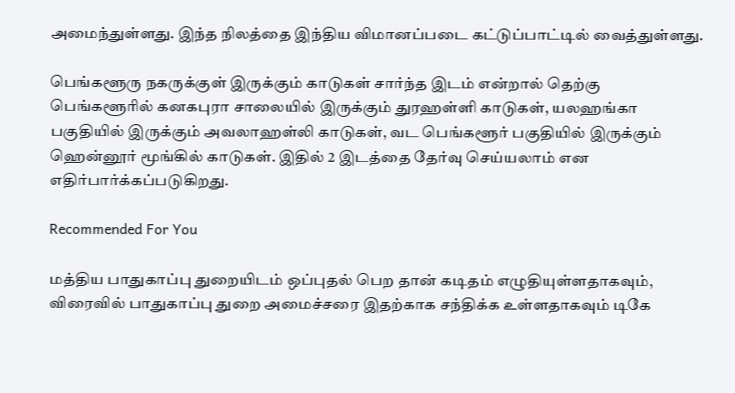அமைந்துள்ளது. இந்த நிலத்தை இந்திய விமானப்படை கட்டுப்பாட்டில் வைத்துள்ளது.

பெங்களூரு நகருக்குள் இருக்கும் காடுகள் சார்ந்த இடம் என்றால் தெற்கு பெங்களூரில் கனகபுரா சாலையில் இருக்கும் துரஹள்ளி காடுகள், யலஹங்கா பகுதியில் இருக்கும் அவலாஹள்லி காடுகள், வட பெங்களூர் பகுதியில் இருக்கும் ஹென்னூர் மூங்கில் காடுகள். இதில் 2 இடத்தை தேர்வு செய்யலாம் என எதிர்பார்க்கப்படுகிறது.

Recommended For You

மத்திய பாதுகாப்பு துறையிடம் ஒப்புதல் பெற தான் கடிதம் எழுதியுள்ளதாகவும், விரைவில் பாதுகாப்பு துறை அமைச்சரை இதற்காக சந்திக்க உள்ளதாகவும் டிகே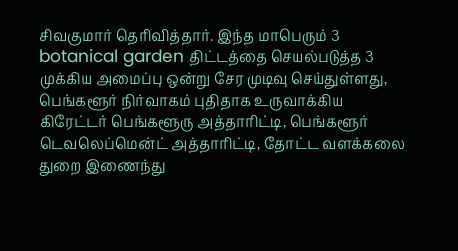சிவகுமார் தெரிவித்தார். இந்த மாபெரும் 3 botanical garden திட்டத்தை செயல்படுத்த 3 முக்கிய அமைப்பு ஒன்று சேர முடிவு செய்துள்ளது, பெங்களூர் நிர்வாகம் புதிதாக உருவாக்கிய கிரேட்டர் பெங்களூரு அத்தாரிட்டி, பெங்களூர் டெவலெப்மென்ட் அத்தாரிட்டி, தோட்ட வளக்கலை துறை இணைந்து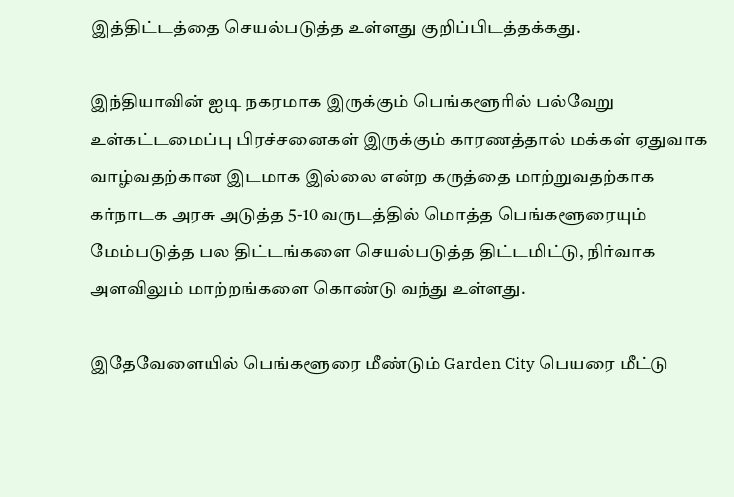இத்திட்டத்தை செயல்படுத்த உள்ளது குறிப்பிடத்தக்கது.

இந்தியாவின் ஐடி நகரமாக இருக்கும் பெங்களூரில் பல்வேறு உள்கட்டமைப்பு பிரச்சனைகள் இருக்கும் காரணத்தால் மக்கள் ஏதுவாக வாழ்வதற்கான இடமாக இல்லை என்ற கருத்தை மாற்றுவதற்காக கர்நாடக அரசு அடுத்த 5-10 வருடத்தில் மொத்த பெங்களூரையும் மேம்படுத்த பல திட்டங்களை செயல்படுத்த திட்டமிட்டு, நிர்வாக அளவிலும் மாற்றங்களை கொண்டு வந்து உள்ளது.

இதேவேளையில் பெங்களூரை மீண்டும் Garden City பெயரை மீட்டு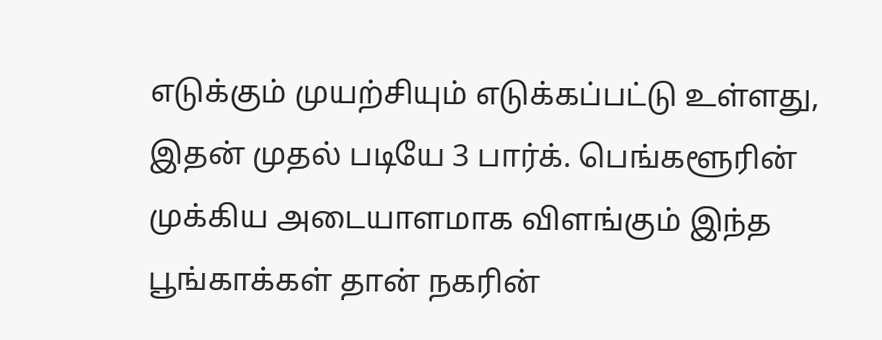எடுக்கும் முயற்சியும் எடுக்கப்பட்டு உள்ளது, இதன் முதல் படியே 3 பார்க். பெங்களூரின் முக்கிய அடையாளமாக விளங்கும் இந்த பூங்காக்கள் தான் நகரின்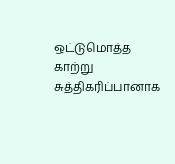ஒட்டுமொத்த காற்று சுத்திகரிப்பானாக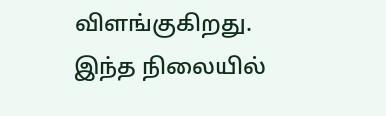விளங்குகிறது. இந்த நிலையில்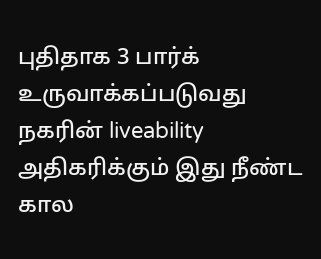புதிதாக 3 பார்க் உருவாக்கப்படுவது நகரின் liveability அதிகரிக்கும் இது நீண்ட கால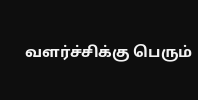வளர்ச்சிக்கு பெரும்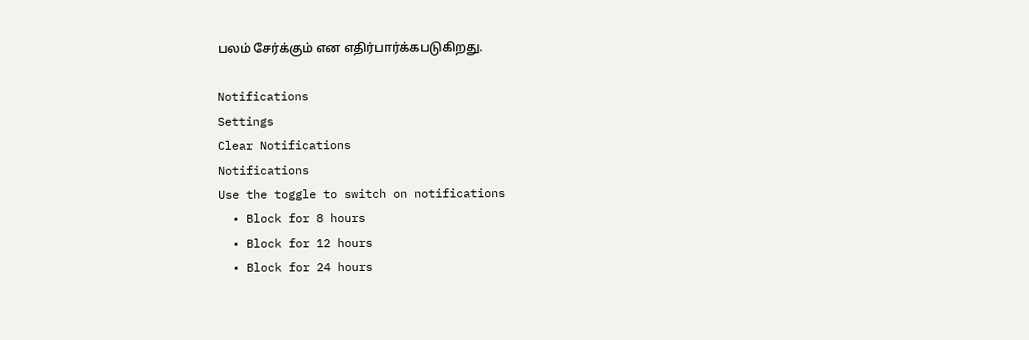பலம் சேர்க்கும் என எதிர்பார்க்கபடுகிறது.

Notifications
Settings
Clear Notifications
Notifications
Use the toggle to switch on notifications
  • Block for 8 hours
  • Block for 12 hours
  • Block for 24 hours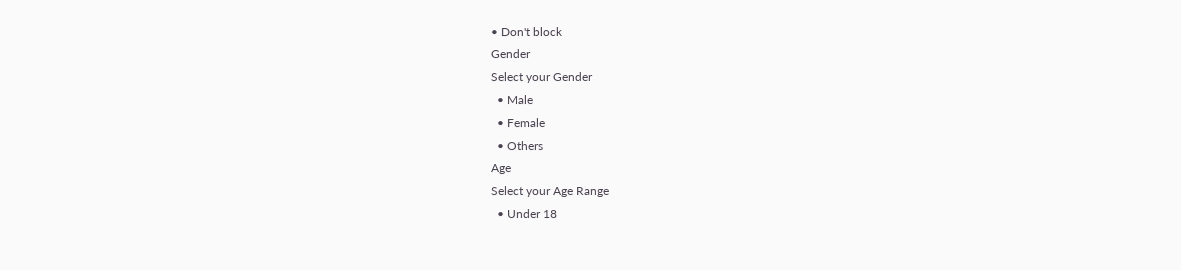• Don't block
Gender
Select your Gender
  • Male
  • Female
  • Others
Age
Select your Age Range
  • Under 18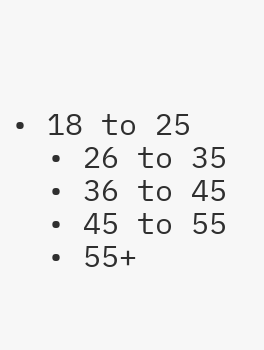• 18 to 25
  • 26 to 35
  • 36 to 45
  • 45 to 55
  • 55+